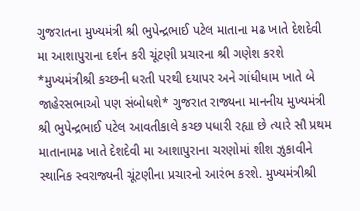ગુજરાતના મુખ્યમંત્રી શ્રી ભુપેન્દ્રભાઈ પટેલ માતાના મઢ ખાતે દેશદેવી મા આશાપુરાના દર્શન કરી ચૂંટણી પ્રચારના શ્રી ગણેશ કરશે
*મુખ્યમંત્રીશ્રી કચ્છની ધરતી પરથી દયાપર અને ગાંધીધામ ખાતે બે જાહેરસભાઓ પણ સંબોધશે* ગુજરાત રાજ્યના માનનીય મુખ્યમંત્રી શ્રી ભુપેન્દ્રભાઈ પટેલ આવતીકાલે કચ્છ પધારી રહ્યા છે ત્યારે સૌ પ્રથમ માતાનામઢ ખાતે દેશદેવી મા આશાપુરાના ચરણોમાં શીશ ઝુકાવીને સ્થાનિક સ્વરાજ્યની ચૂંટણીના પ્રચારનો આરંભ કરશે. મુખ્યમંત્રીશ્રી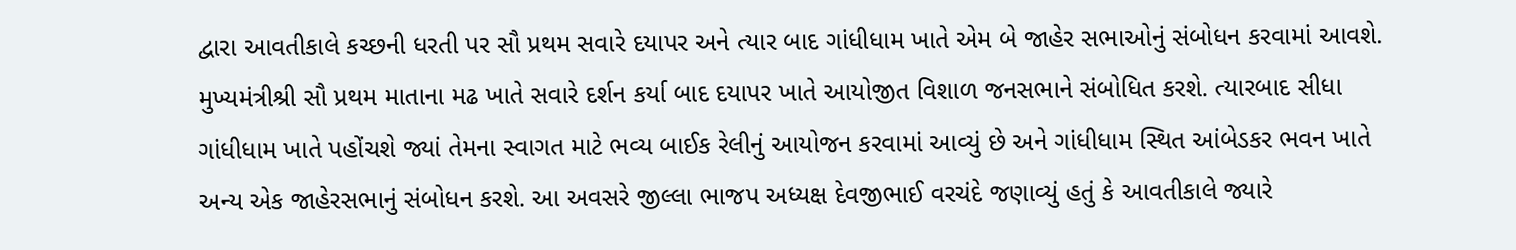દ્વારા આવતીકાલે કચ્છની ધરતી પર સૌ પ્રથમ સવારે દયાપર અને ત્યાર બાદ ગાંધીધામ ખાતે એમ બે જાહેર સભાઓનું સંબોધન કરવામાં આવશે. મુખ્યમંત્રીશ્રી સૌ પ્રથમ માતાના મઢ ખાતે સવારે દર્શન કર્યા બાદ દયાપર ખાતે આયોજીત વિશાળ જનસભાને સંબોધિત કરશે. ત્યારબાદ સીધા ગાંધીધામ ખાતે પહોંચશે જ્યાં તેમના સ્વાગત માટે ભવ્ય બાઈક રેલીનું આયોજન કરવામાં આવ્યું છે અને ગાંધીધામ સ્થિત આંબેડકર ભવન ખાતે અન્ય એક જાહેરસભાનું સંબોધન કરશે. આ અવસરે જીલ્લા ભાજપ અધ્યક્ષ દેવજીભાઈ વરચંદે જણાવ્યું હતું કે આવતીકાલે જ્યારે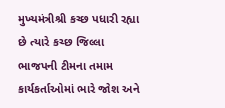મુખ્યમંત્રીશ્રી કચ્છ પધારી રહ્યા છે ત્યારે કચ્છ જિલ્લા ભાજપની ટીમના તમામ કાર્યકર્તાઓમાં ભારે જોશ અને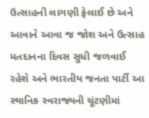ઉત્સાહની લાગણી ફેલાઈ છે અને આવાને આવા જ જોશ અને ઉત્સાહ મતદાનના દિવસ સુધી જળવાઈ રહેશે અને ભારતીય જનતા પાર્ટી આ સ્થાનિક સ્વરાજ્યની ચૂંટણીમાં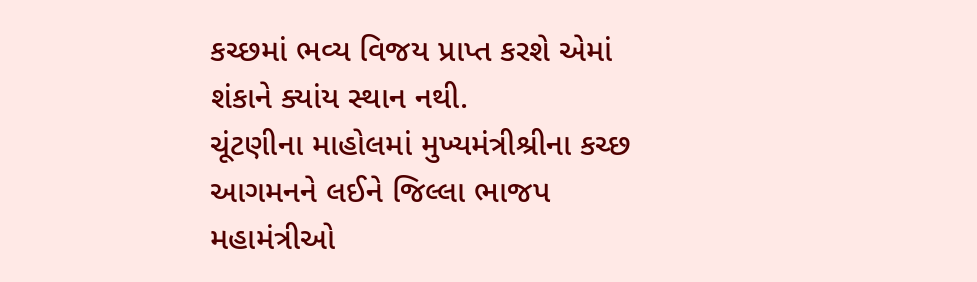કચ્છમાં ભવ્ય વિજય પ્રાપ્ત કરશે એમાં શંકાને ક્યાંય સ્થાન નથી.
ચૂંટણીના માહોલમાં મુખ્યમંત્રીશ્રીના કચ્છ આગમનને લઈને જિલ્લા ભાજપ મહામંત્રીઓ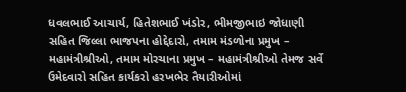ધવલભાઈ આચાર્ય, હિતેશભાઈ ખંડોર, ભીમજીભાઇ જોધાણી સહિત જિલ્લા ભાજપના હોદ્દેદારો, તમામ મંડળોના પ્રમુખ – મહામંત્રીશ્રીઓ, તમામ મોરચાના પ્રમુખ – મહામંત્રીશ્રીઓ તેમજ સર્વે ઉમેદવારો સહિત કાર્યકરો હરખભેર તૈયારીઓમાં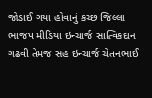જોડાઈ ગયા હોવાનું કચ્છ જિલ્લા ભાજપ મીડિયા ઇન્ચાર્જ સાત્વિકદાન ગઢવી તેમજ સહ ઇન્ચાર્જ ચેતનભાઈ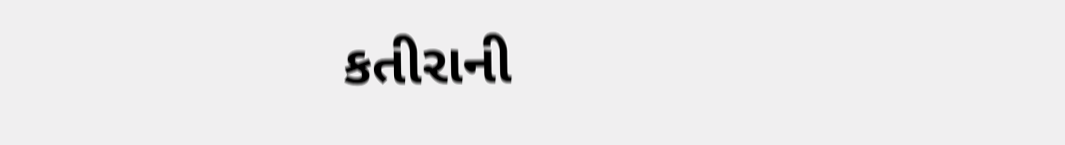કતીરાની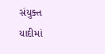સંયુક્ત યાદીમાં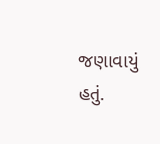જણાવાયું હતું.